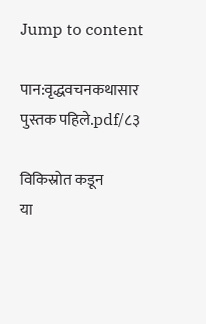Jump to content

पान:वृद्धवचनकथासार पुस्तक पहिले.pdf/८३

विकिस्रोत कडून
या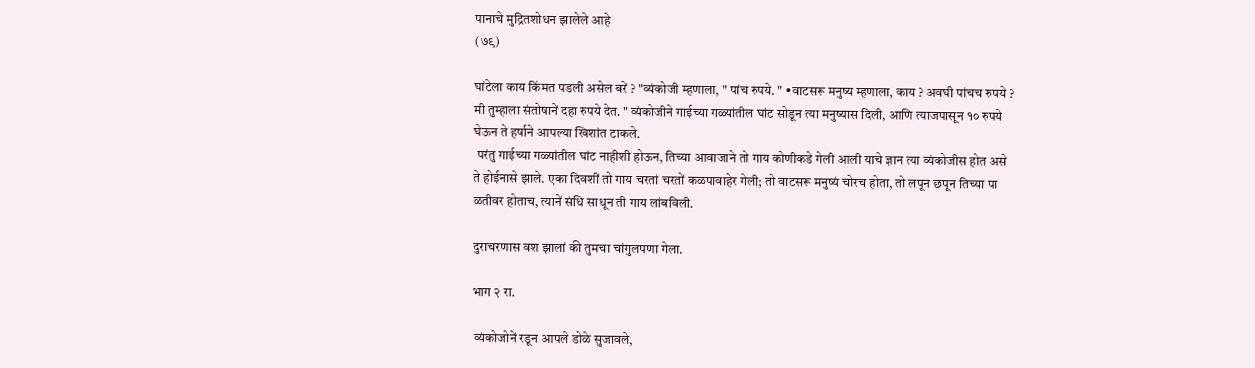पानाचे मुद्रितशोधन झालेले आहे
(७९)

घांटेला काय किंमत पडली असेल बरें ? "व्यंकोजी म्हणाला, " पांच रुपये. " •वाटसरू मनुष्य म्हणाला, काय ? अवघी पांचच रुपये ? मी तुम्हाला संतोषानें दहा रुपये देत. " व्यंकोजीने गाईच्या गळ्यांतील घांट सोडून त्या मनुष्यास दिली, आणि त्याजपासून १० रुपये घेऊन ते हर्षाने आपल्या खिशांत टाकले.
 परंतु गाईच्या गळ्यांतील घांट नाहीशी होऊन, तिच्या आवाजाने तो गाय कोणीकडे गेली आली याचे ज्ञान त्या व्यंकोजीस होत असे ते होईनासे झाले. एका दिवशीं तो गाय चरतां चरतों कळपावाहेर गेली; तो वाटसरू मनुष्यं चोरच होता, तो लपून छपून तिच्या पा ळतीवर होताच, त्यानें संधि साधून ती गाय लांबविली.

दुराचरणास वश झालां की तुमचा चांगुलपणा गेला.

भाग २ रा.

 व्यंकोजोनें रडून आपले डोळे सुजावले,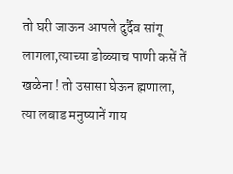तो घरी जाऊन आपले दुर्दैव सांगू लागला,त्याच्या डोळ्याच पाणी कसें तें खळेना ! तो उसासा घेऊन ह्मणाला, त्या लबाड मनुष्यानें गाय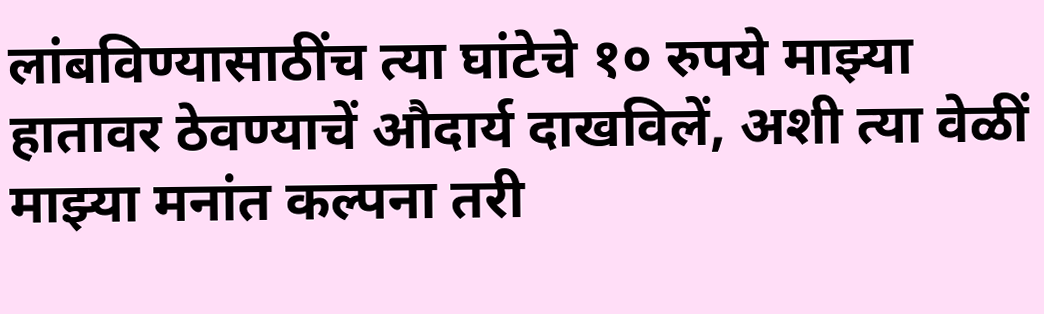लांबविण्यासाठींच त्या घांटेचे १० रुपये माझ्या हातावर ठेवण्याचें औदार्य दाखविलें, अशी त्या वेळीं माझ्या मनांत कल्पना तरी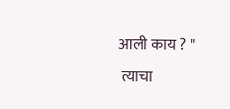आली काय ? "
 त्याचा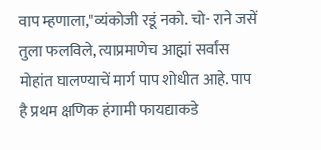वाप म्हणाला,"व्यंकोजी रडूं नको. चो- राने जसें तुला फलविले, त्याप्रमाणेच आह्मां सर्वांस मोहांत घालण्याचें मार्ग पाप शोधीत आहे. पाप है प्रथम क्षणिक हंगामी फायद्याकडे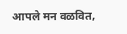आपले मन वळवित,